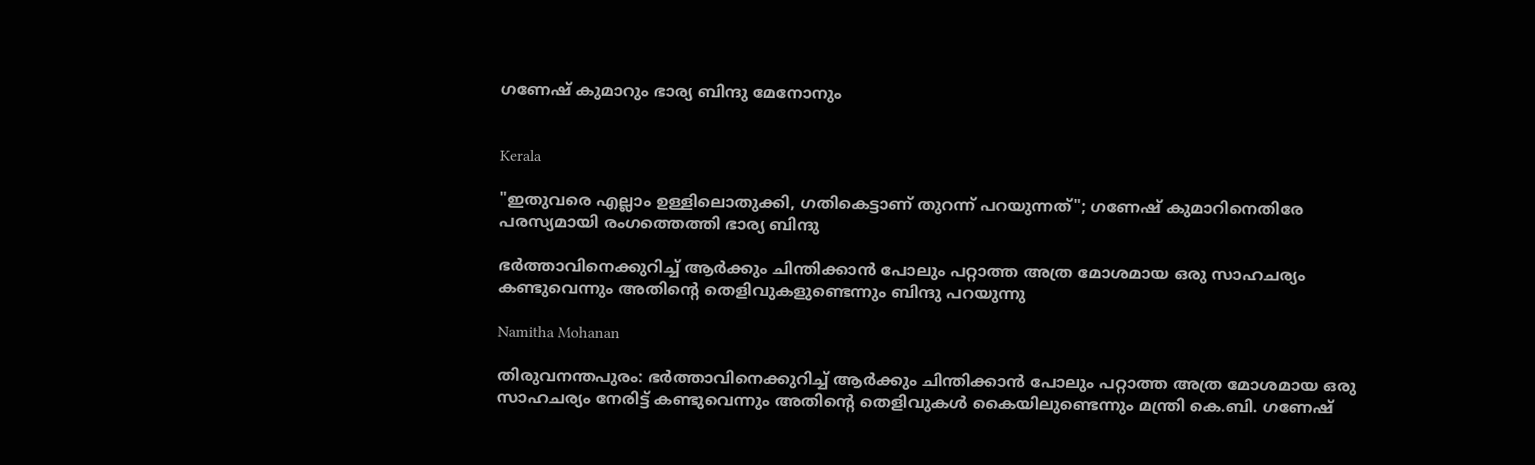ഗണേഷ് കുമാറും ഭാര്യ ബിന്ദു മേനോനും


Kerala

"ഇതുവരെ എല്ലാം ഉള്ളിലൊതുക്കി, ഗതികെട്ടാണ് തുറന്ന് പറയുന്നത്"; ഗണേഷ് കുമാറിനെതിരേ പരസ്യമായി രംഗത്തെത്തി ഭാര്യ ബിന്ദു

ഭർത്താവിനെക്കുറിച്ച് ആർക്കും ചിന്തിക്കാൻ പോലും പറ്റാത്ത അത്ര മോശമായ ഒരു സാഹചര്യം കണ്ടുവെന്നും അതിന്‍റെ തെളിവുകളുണ്ടെന്നും ബിന്ദു പറയുന്നു

Namitha Mohanan

തിരുവനന്തപുരം: ഭർത്താവിനെക്കുറിച്ച് ആർക്കും ചിന്തിക്കാൻ പോലും പറ്റാത്ത അത്ര മോശമായ ഒരു സാഹചര്യം നേരിട്ട് കണ്ടുവെന്നും അതിന്‍റെ തെളിവുകൾ കൈയിലുണ്ടെന്നും മന്ത്രി കെ.ബി. ഗണേഷ്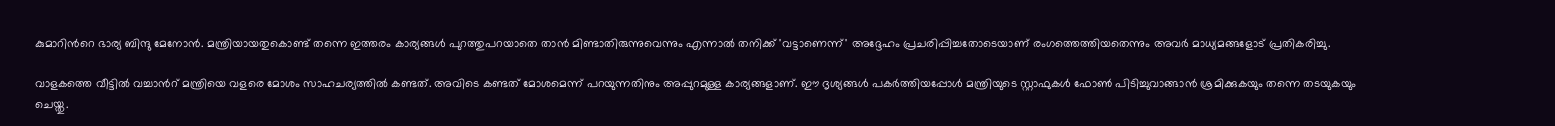കുമാറിന്‍റെ ഭാര്യ ബിന്ദു മേനോൻ. മന്ത്രിയായതുകൊണ്ട് തന്നെ ഇത്തരം കാര്യങ്ങൾ പുറത്തുപറയാതെ താൻ മിണ്ടാതിരുന്നുവെന്നും എന്നാൽ തനിക്ക് 'വട്ടാണെന്ന്' അദ്ദേഹം പ്രചരിപ്പിച്ചതോടെയാണ് രംഗത്തെത്തിയതെന്നും അവർ മാധ്യമങ്ങളോട് പ്രതികരിച്ചു.

വാളകത്തെ വീട്ടിൽ വച്ചാന്‍റ് മന്ത്രിയെ വളരെ മോശം സാഹചര്യത്തിൽ‌ കണ്ടത്. അവിടെ കണ്ടത് മോശമെന്ന് പറയുന്നതിനും അപ്പുറമുള്ള കാര്യങ്ങളാണ്. ഈ ദൃശ്യങ്ങൾ പകർത്തിയപ്പോൾ മന്ത്രിയുടെ സ്റ്റാഫുകൾ ഫോൺ പിടിച്ചുവാങ്ങാൻ ശ്രമിക്കുകയും തന്നെ തടയുകയും ചെയ്തു.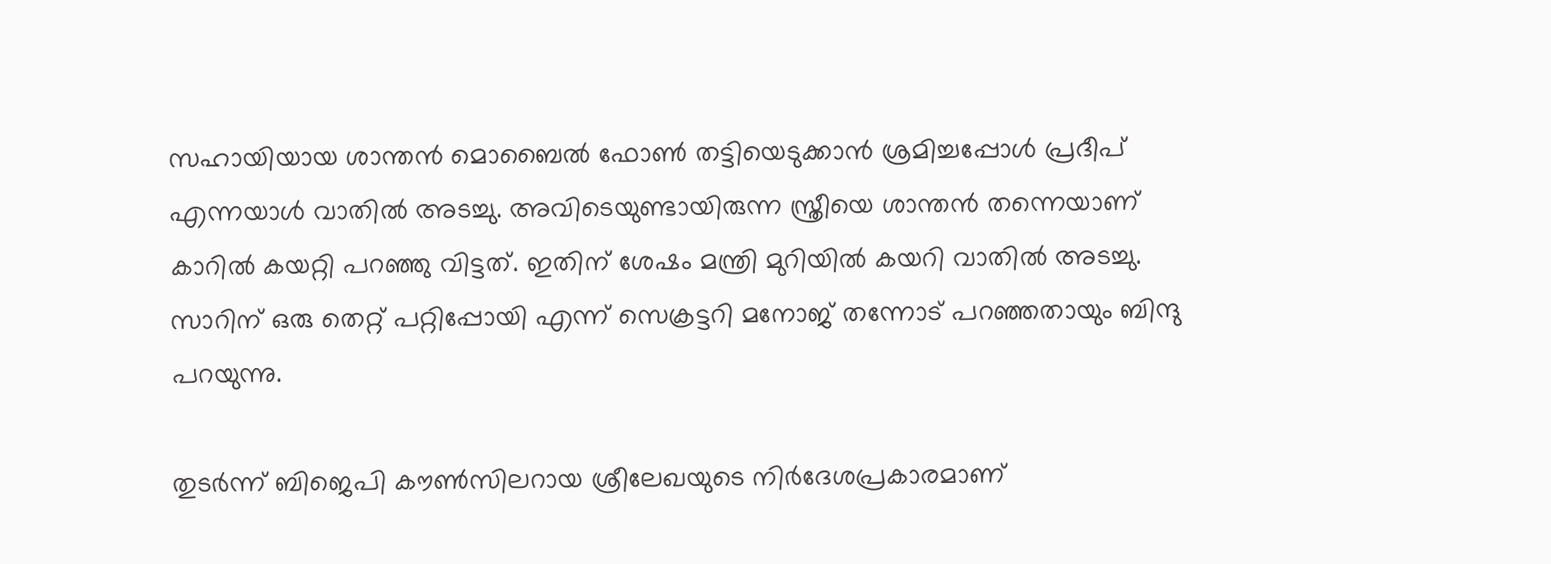സഹായിയായ ശാന്തൻ മൊബൈൽ ഫോൺ തട്ടിയെടുക്കാൻ ശ്രമിച്ചപ്പോൾ പ്രദീപ് എന്നയാൾ വാതിൽ അടച്ചു. അവിടെയുണ്ടായിരുന്ന സ്ത്രീയെ ശാന്തൻ തന്നെയാണ് കാറിൽ കയറ്റി പറഞ്ഞു വിട്ടത്. ഇതിന് ശേഷം മന്ത്രി മുറിയിൽ കയറി വാതിൽ അടച്ചു. സാറിന് ഒരു തെറ്റ് പറ്റിപ്പോയി എന്ന് സെക്രട്ടറി മനോജ് തന്നോട് പറഞ്ഞതായും ബിന്ദു പറയുന്നു.

തുടർന്ന് ബിജെപി കൗൺസിലറായ ശ്രീലേഖയുടെ നിർദേശപ്രകാരമാണ്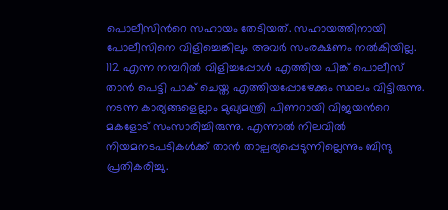പൊലീസിന്‍റെ സഹായം തേടിയത്. സഹായത്തിനായി പോലീസിനെ വിളിച്ചെങ്കിലും അവർ സംരക്ഷണം നൽകിയില്ല. 112 എന്ന നമ്പറിൽ വിളിച്ചപ്പോൾ എത്തിയ പിങ്ക് പൊലീസ് താൻ പെട്ടി പാക് ചെയ്ത എത്തിയപ്പോഴേക്കും സ്ഥലം വിട്ടിരുന്നു. നടന്ന കാര്യങ്ങളെല്ലാം മുഖ്യമന്ത്രി പിണറായി വിജയന്‍റെ മകളോട് സംസാരിച്ചിരുന്നു. എന്നാൽ നിലവിൽ നിയമനടപടികൾക്ക് താൻ താല്പര്യപ്പെടുന്നില്ലെന്നും ബിന്ദു പ്രതികരിച്ചു.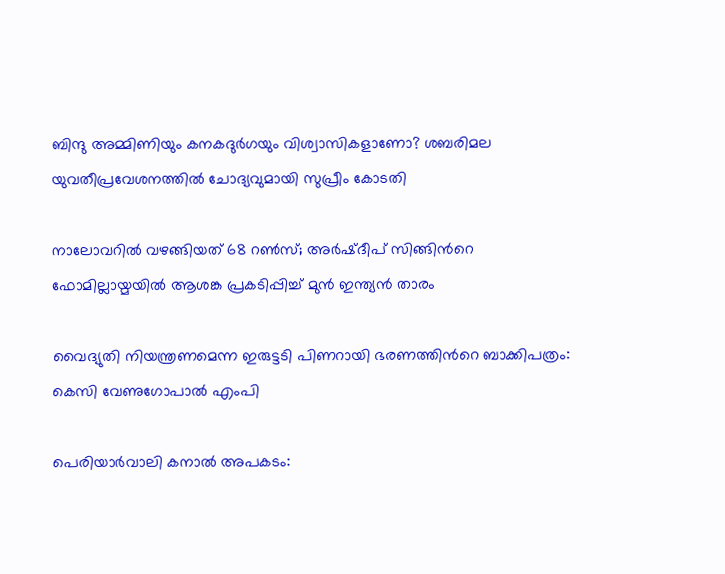ബിന്ദു അമ്മിണിയും കനകദുര്‍ഗയും വിശ്വാസികളാണോ? ശബരിമല യുവതീപ്രവേശനത്തിൽ ചോദ്യവുമായി സുപ്രീം കോടതി

നാലോവറിൽ വഴങ്ങിയത് 68 റൺസ്; അർഷ്ദീപ് സിങ്ങിന്‍റെ ഫോമില്ലായ്മയിൽ ആശങ്ക പ്രകടിപ്പിച്ച് മുൻ ഇന്ത‍്യൻ താരം

വൈദ്യുതി നിയന്ത്രണമെന്ന ഇരുട്ടടി പിണറായി ഭരണത്തിന്‍റെ ബാക്കിപത്രം: കെസി വേണുഗോപാൽ എംപി

പെരിയാർവാലി കനാൽ അപകടം: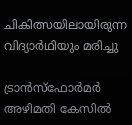ചികിത്സയിലായിരുന്ന വിദ്യാർഥിയും മരിച്ചു

ട്രാൻസ്ഫോർമർ അഴിമതി കേസിൽ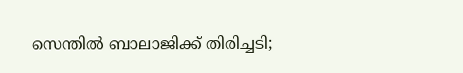സെന്തിൽ ബാലാജിക്ക് തിരിച്ചടി;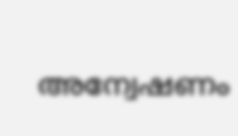അന്വേഷണം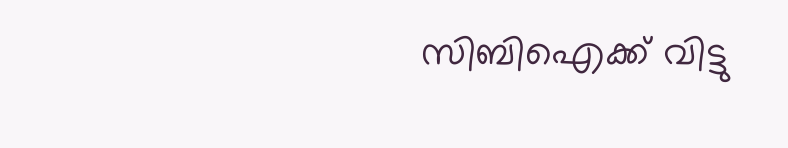സിബിഐക്ക് വിട്ടു